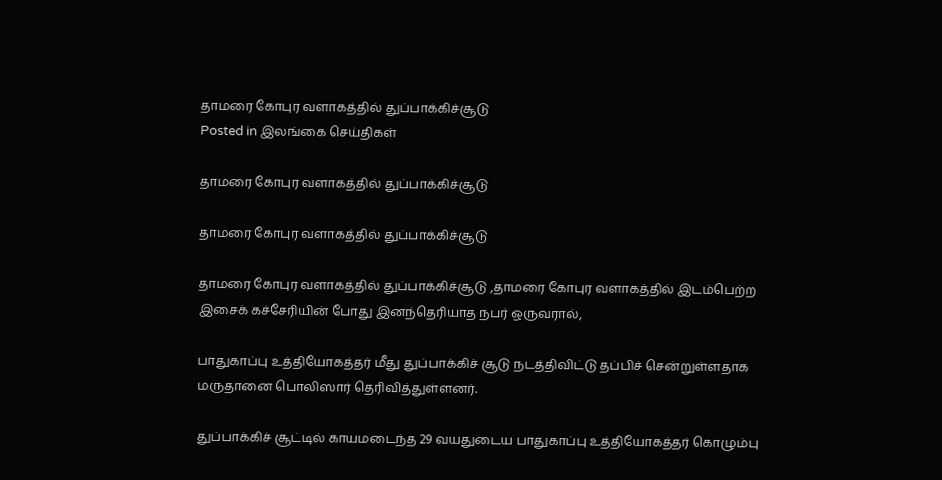தாமரை கோபுர வளாகத்தில் துப்பாக்கிச்சூடு
Posted in இலங்கை செய்திகள்

தாமரை கோபுர வளாகத்தில் துப்பாக்கிச்சூடு

தாமரை கோபுர வளாகத்தில் துப்பாக்கிச்சூடு

தாமரை கோபுர வளாகத்தில் துப்பாக்கிச்சூடு ,தாமரை கோபுர வளாகத்தில் இடம்பெற்ற இசைக் கச்சேரியின் போது இனந்தெரியாத நபர் ஒருவரால்,

பாதுகாப்பு உத்தியோகத்தர் மீது துப்பாக்கிச் சூடு நடத்திவிட்டு தப்பிச் சென்றுள்ளதாக மருதானை பொலிஸார் தெரிவித்துள்ளனர்.

துப்பாக்கிச் சூட்டில் காயமடைந்த 29 வயதுடைய பாதுகாப்பு உத்தியோகத்தர் கொழும்பு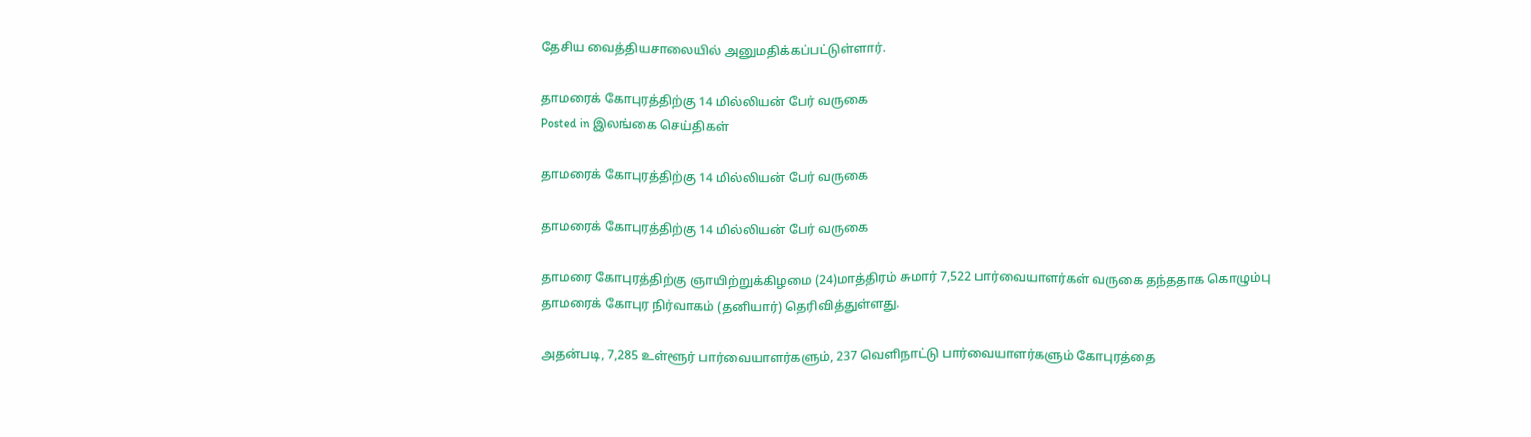தேசிய வைத்தியசாலையில் அனுமதிக்கப்பட்டுள்ளார்.

தாமரைக் கோபுரத்திற்கு 14 மில்லியன் பேர் வருகை
Posted in இலங்கை செய்திகள்

தாமரைக் கோபுரத்திற்கு 14 மில்லியன் பேர் வருகை

தாமரைக் கோபுரத்திற்கு 14 மில்லியன் பேர் வருகை

தாமரை கோபுரத்திற்கு ஞாயிற்றுக்கிழமை (24)மாத்திரம் சுமார் 7,522 பார்வையாளர்கள் வருகை தந்ததாக கொழும்பு தாமரைக் கோபுர நிர்வாகம் (தனியார்) தெரிவித்துள்ளது.

அதன்படி, 7,285 உள்ளூர் பார்வையாளர்களும், 237 வெளிநாட்டு பார்வையாளர்களும் கோபுரத்தை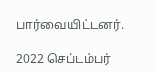பார்வையிட்டனர்.

2022 செப்டம்பர்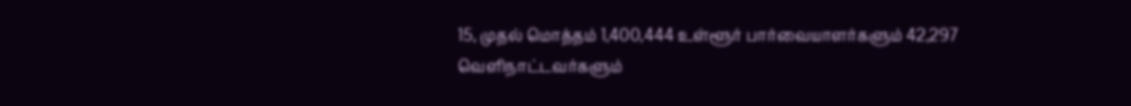15, முதல் மொத்தம் 1,400,444 உள்ளூர் பார்வையாளர்களும் 42,297
வெளிநாட்டவர்களும்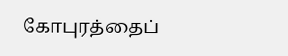கோபுரத்தைப்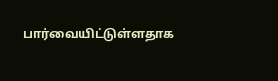பார்வையிட்டுள்ளதாக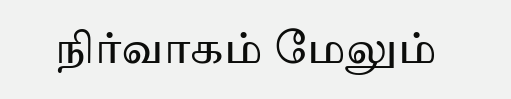நிர்வாகம் மேலும்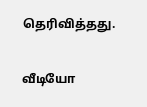தெரிவித்தது.

வீடியோ